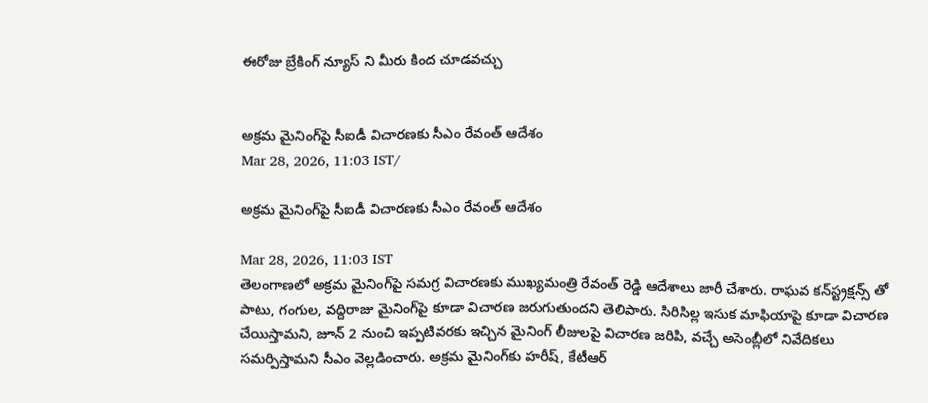ఈరోజు బ్రేకింగ్ న్యూస్ ని మీరు కింద చూడవచ్చు


అక్రమ మైనింగ్‌పై సీఐడీ విచారణకు సీఎం రేవంత్ ఆదేశం
Mar 28, 2026, 11:03 IST/

అక్రమ మైనింగ్‌పై సీఐడీ విచారణకు సీఎం రేవంత్ ఆదేశం

Mar 28, 2026, 11:03 IST
తెలంగాణలో అక్రమ మైనింగ్‌పై సమగ్ర విచారణకు ముఖ్యమంత్రి రేవంత్ రెడ్డి ఆదేశాలు జారీ చేశారు. రాఘవ కన్‌స్ట్రక్షన్స్ తో పాటు, గంగుల, వద్దిరాజు మైనింగ్‌పై కూడా విచారణ జరుగుతుందని తెలిపారు. సిరిసిల్ల ఇసుక మాఫియాపై కూడా విచారణ చేయిస్తామని, జూన్ 2 నుంచి ఇప్పటివరకు ఇచ్చిన మైనింగ్ లీజులపై విచారణ జరిపి, వచ్చే అసెంబ్లీలో నివేదికలు సమర్పిస్తామని సీఎం వెల్లడించారు. అక్రమ మైనింగ్‌కు హరీష్, కేటీఆర్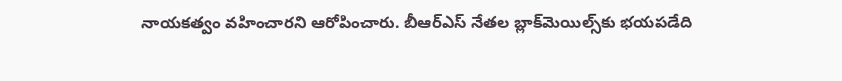నాయకత్వం వహించారని ఆరోపించారు. బీఆర్ఎస్ నేతల బ్లాక్‌మెయిల్స్‌కు భయపడేది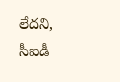లేదని, సీఐడీ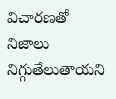విచారణతో నిజాలు నిగ్గుతేలుతాయని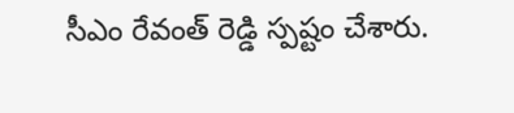సీఎం రేవంత్ రెడ్డి స్పష్టం చేశారు.